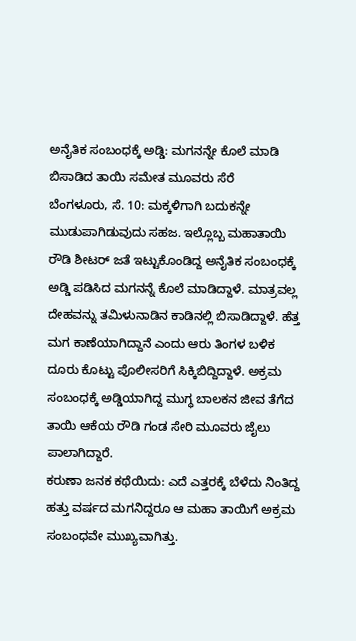ಅನೈತಿಕ ಸಂಬಂಧಕ್ಕೆ ಅಡ್ಡಿ: ಮಗನನ್ನೇ ಕೊಲೆ ಮಾಡಿ ಬಿಸಾಡಿದ ತಾಯಿ ಸಮೇತ ಮೂವರು ಸೆರೆ
ಬೆಂಗಳೂರು, ಸೆ. 10: ಮಕ್ಕಳಿಗಾಗಿ ಬದುಕನ್ನೇ ಮುಡುಪಾಗಿಡುವುದು ಸಹಜ. ಇಲ್ಲೊಬ್ಬ ಮಹಾತಾಯಿ ರೌಡಿ ಶೀಟರ್ ಜತೆ ಇಟ್ಟುಕೊಂಡಿದ್ದ ಅನೈತಿಕ ಸಂಬಂಧಕ್ಕೆ ಅಡ್ಡಿ ಪಡಿಸಿದ ಮಗನನ್ನೆ ಕೊಲೆ ಮಾಡಿದ್ದಾಳೆ. ಮಾತ್ರವಲ್ಲ ದೇಹವನ್ನು ತಮಿಳುನಾಡಿನ ಕಾಡಿನಲ್ಲಿ ಬಿಸಾಡಿದ್ದಾಳೆ. ಹೆತ್ತ ಮಗ ಕಾಣೆಯಾಗಿದ್ದಾನೆ ಎಂದು ಆರು ತಿಂಗಳ ಬಳಿಕ ದೂರು ಕೊಟ್ಟು ಪೊಲೀಸರಿಗೆ ಸಿಕ್ಕಿಬಿದ್ದಿದ್ದಾಳೆ. ಅಕ್ರಮ ಸಂಬಂಧಕ್ಕೆ ಅಡ್ಡಿಯಾಗಿದ್ದ ಮುಗ್ಧ ಬಾಲಕನ ಜೀವ ತೆಗೆದ ತಾಯಿ ಆಕೆಯ ರೌಡಿ ಗಂಡ ಸೇರಿ ಮೂವರು ಜೈಲು ಪಾಲಾಗಿದ್ದಾರೆ.
ಕರುಣಾ ಜನಕ ಕಥೆಯಿದು: ಎದೆ ಎತ್ತರಕ್ಕೆ ಬೆಳೆದು ನಿಂತಿದ್ದ ಹತ್ತು ವರ್ಷದ ಮಗನಿದ್ದರೂ ಆ ಮಹಾ ತಾಯಿಗೆ ಅಕ್ರಮ ಸಂಬಂಧವೇ ಮುಖ್ಯವಾಗಿತ್ತು.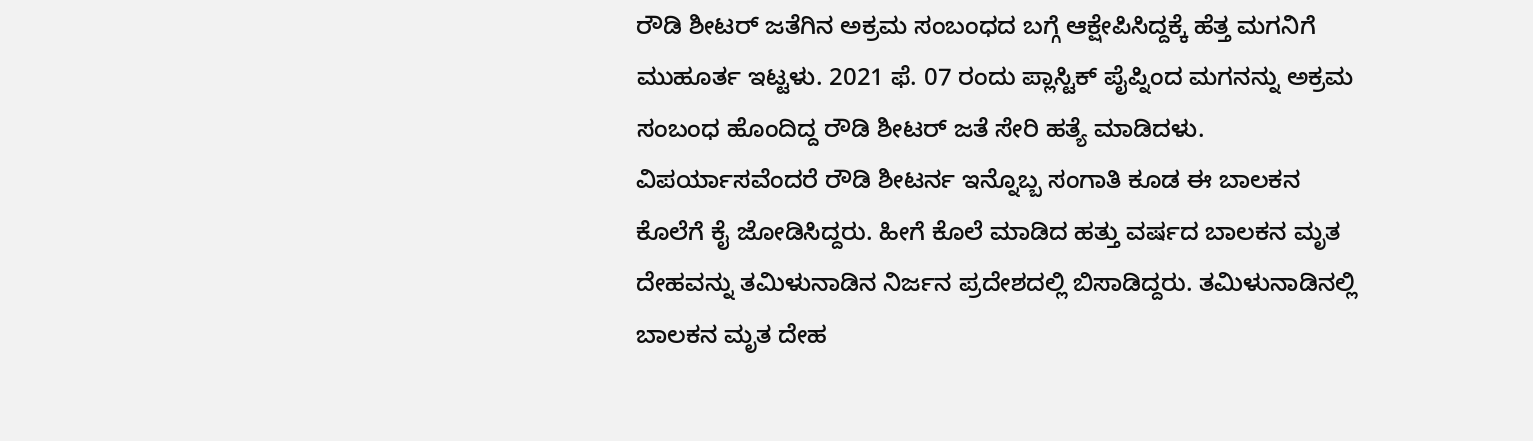ರೌಡಿ ಶೀಟರ್ ಜತೆಗಿನ ಅಕ್ರಮ ಸಂಬಂಧದ ಬಗ್ಗೆ ಆಕ್ಷೇಪಿಸಿದ್ದಕ್ಕೆ ಹೆತ್ತ ಮಗನಿಗೆ ಮುಹೂರ್ತ ಇಟ್ಟಳು. 2021 ಫೆ. 07 ರಂದು ಪ್ಲಾಸ್ಟಿಕ್ ಪೈಪ್ನಿಂದ ಮಗನನ್ನು ಅಕ್ರಮ ಸಂಬಂಧ ಹೊಂದಿದ್ದ ರೌಡಿ ಶೀಟರ್ ಜತೆ ಸೇರಿ ಹತ್ಯೆ ಮಾಡಿದಳು. ವಿಪರ್ಯಾಸವೆಂದರೆ ರೌಡಿ ಶೀಟರ್ನ ಇನ್ನೊಬ್ಬ ಸಂಗಾತಿ ಕೂಡ ಈ ಬಾಲಕನ ಕೊಲೆಗೆ ಕೈ ಜೋಡಿಸಿದ್ದರು. ಹೀಗೆ ಕೊಲೆ ಮಾಡಿದ ಹತ್ತು ವರ್ಷದ ಬಾಲಕನ ಮೃತ ದೇಹವನ್ನು ತಮಿಳುನಾಡಿನ ನಿರ್ಜನ ಪ್ರದೇಶದಲ್ಲಿ ಬಿಸಾಡಿದ್ದರು. ತಮಿಳುನಾಡಿನಲ್ಲಿ ಬಾಲಕನ ಮೃತ ದೇಹ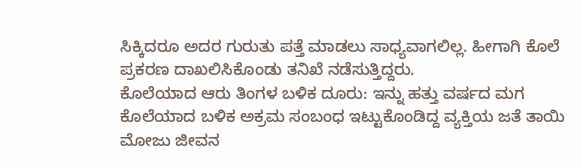ಸಿಕ್ಕಿದರೂ ಅದರ ಗುರುತು ಪತ್ತೆ ಮಾಡಲು ಸಾಧ್ಯವಾಗಲಿಲ್ಲ. ಹೀಗಾಗಿ ಕೊಲೆ ಪ್ರಕರಣ ದಾಖಲಿಸಿಕೊಂಡು ತನಿಖೆ ನಡೆಸುತ್ತಿದ್ದರು.
ಕೊಲೆಯಾದ ಆರು ತಿಂಗಳ ಬಳಿಕ ದೂರು: ಇನ್ನು ಹತ್ತು ವರ್ಷದ ಮಗ ಕೊಲೆಯಾದ ಬಳಿಕ ಅಕ್ರಮ ಸಂಬಂಧ ಇಟ್ಟುಕೊಂಡಿದ್ದ ವ್ಯಕ್ತಿಯ ಜತೆ ತಾಯಿ ಮೋಜು ಜೀವನ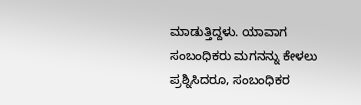ಮಾಡುತ್ತಿದ್ದಳು. ಯಾವಾಗ ಸಂಬಂಧಿಕರು ಮಗನನ್ನು ಕೇಳಲು ಪ್ರಶ್ನಿಸಿದರೂ, ಸಂಬಂಧಿಕರ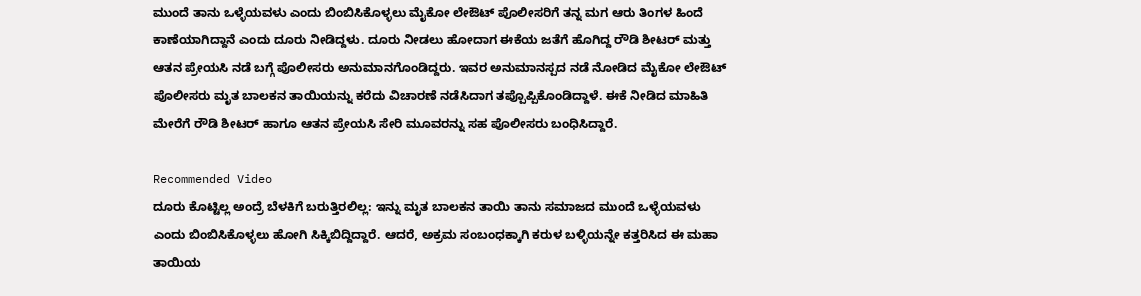ಮುಂದೆ ತಾನು ಒಳ್ಳೆಯವಳು ಎಂದು ಬಿಂಬಿಸಿಕೊಳ್ಳಲು ಮೈಕೋ ಲೇಔಟ್ ಪೊಲೀಸರಿಗೆ ತನ್ನ ಮಗ ಆರು ತಿಂಗಳ ಹಿಂದೆ ಕಾಣೆಯಾಗಿದ್ದಾನೆ ಎಂದು ದೂರು ನೀಡಿದ್ದಳು. ದೂರು ನೀಡಲು ಹೋದಾಗ ಈಕೆಯ ಜತೆಗೆ ಹೊಗಿದ್ದ ರೌಡಿ ಶೀಟರ್ ಮತ್ತು ಆತನ ಪ್ರೇಯಸಿ ನಡೆ ಬಗ್ಗೆ ಪೊಲೀಸರು ಅನುಮಾನಗೊಂಡಿದ್ದರು. ಇವರ ಅನುಮಾನಸ್ಪದ ನಡೆ ನೋಡಿದ ಮೈಕೋ ಲೇಔಟ್ ಪೊಲೀಸರು ಮೃತ ಬಾಲಕನ ತಾಯಿಯನ್ನು ಕರೆದು ವಿಚಾರಣೆ ನಡೆಸಿದಾಗ ತಪ್ಪೊಪ್ಪಿಕೊಂಡಿದ್ದಾಳೆ. ಈಕೆ ನೀಡಿದ ಮಾಹಿತಿ ಮೇರೆಗೆ ರೌಡಿ ಶೀಟರ್ ಹಾಗೂ ಆತನ ಪ್ರೇಯಸಿ ಸೇರಿ ಮೂವರನ್ನು ಸಹ ಪೊಲೀಸರು ಬಂಧಿಸಿದ್ದಾರೆ.

Recommended Video
ದೂರು ಕೊಟ್ಟಿಲ್ಲ ಅಂದ್ರೆ ಬೆಳಕಿಗೆ ಬರುತ್ತಿರಲಿಲ್ಲ: ಇನ್ನು ಮೃತ ಬಾಲಕನ ತಾಯಿ ತಾನು ಸಮಾಜದ ಮುಂದೆ ಒಳ್ಳೆಯವಳು ಎಂದು ಬಿಂಬಿಸಿಕೊಳ್ಳಲು ಹೋಗಿ ಸಿಕ್ಕಿಬಿದ್ದಿದ್ದಾರೆ. ಆದರೆ, ಅಕ್ರಮ ಸಂಬಂಧಕ್ಕಾಗಿ ಕರುಳ ಬಳ್ಳಿಯನ್ನೇ ಕತ್ತರಿಸಿದ ಈ ಮಹಾ ತಾಯಿಯ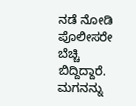ನಡೆ ನೋಡಿ ಪೊಲೀಸರೇ ಬೆಚ್ಚಿ ಬಿದ್ದಿದ್ದಾರೆ. ಮಗನನ್ನು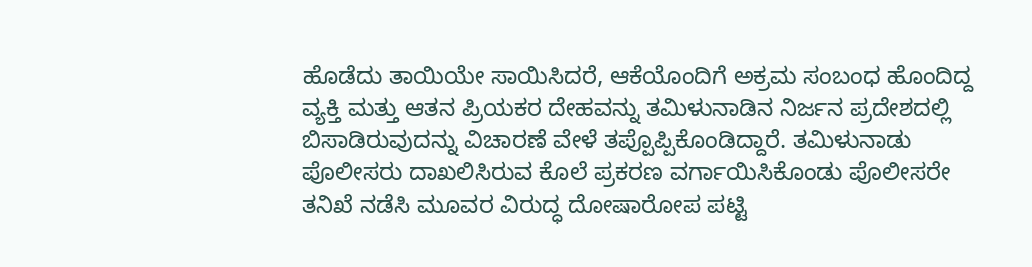ಹೊಡೆದು ತಾಯಿಯೇ ಸಾಯಿಸಿದರೆ, ಆಕೆಯೊಂದಿಗೆ ಅಕ್ರಮ ಸಂಬಂಧ ಹೊಂದಿದ್ದ ವ್ಯಕ್ತಿ ಮತ್ತು ಆತನ ಪ್ರಿಯಕರ ದೇಹವನ್ನು ತಮಿಳುನಾಡಿನ ನಿರ್ಜನ ಪ್ರದೇಶದಲ್ಲಿ ಬಿಸಾಡಿರುವುದನ್ನು ವಿಚಾರಣೆ ವೇಳೆ ತಪ್ಪೊಪ್ಪಿಕೊಂಡಿದ್ದಾರೆ. ತಮಿಳುನಾಡು ಪೊಲೀಸರು ದಾಖಲಿಸಿರುವ ಕೊಲೆ ಪ್ರಕರಣ ವರ್ಗಾಯಿಸಿಕೊಂಡು ಪೊಲೀಸರೇ ತನಿಖೆ ನಡೆಸಿ ಮೂವರ ವಿರುದ್ಧ ದೋಷಾರೋಪ ಪಟ್ಟಿ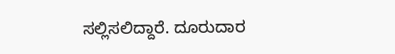ಸಲ್ಲಿಸಲಿದ್ದಾರೆ. ದೂರುದಾರ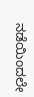ನಡೆಯಿಂದಲೇ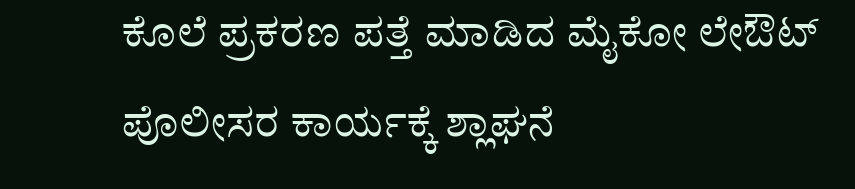ಕೊಲೆ ಪ್ರಕರಣ ಪತ್ತೆ ಮಾಡಿದ ಮೈಕೋ ಲೇಔಟ್ ಪೊಲೀಸರ ಕಾರ್ಯಕ್ಕೆ ಶ್ಲಾಘನೆ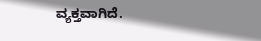ವ್ಯಕ್ತವಾಗಿದೆ.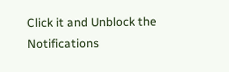Click it and Unblock the Notifications